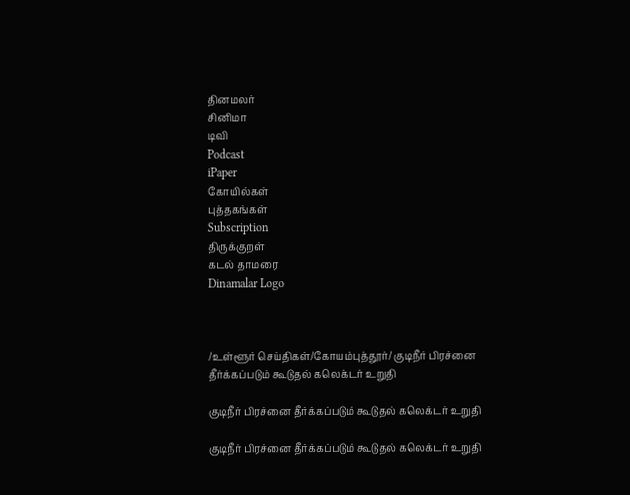தினமலர்
சினிமா
டிவி
Podcast
iPaper
கோயில்கள்
புத்தகங்கள்
Subscription
திருக்குறள்
கடல் தாமரை
Dinamalar Logo



/உள்ளூர் செய்திகள்/கோயம்புத்தூர்/ குடிநீர் பிரச்னை தீர்க்கப்படும் கூடுதல் கலெக்டர் உறுதி

குடிநீர் பிரச்னை தீர்க்கப்படும் கூடுதல் கலெக்டர் உறுதி

குடிநீர் பிரச்னை தீர்க்கப்படும் கூடுதல் கலெக்டர் உறுதி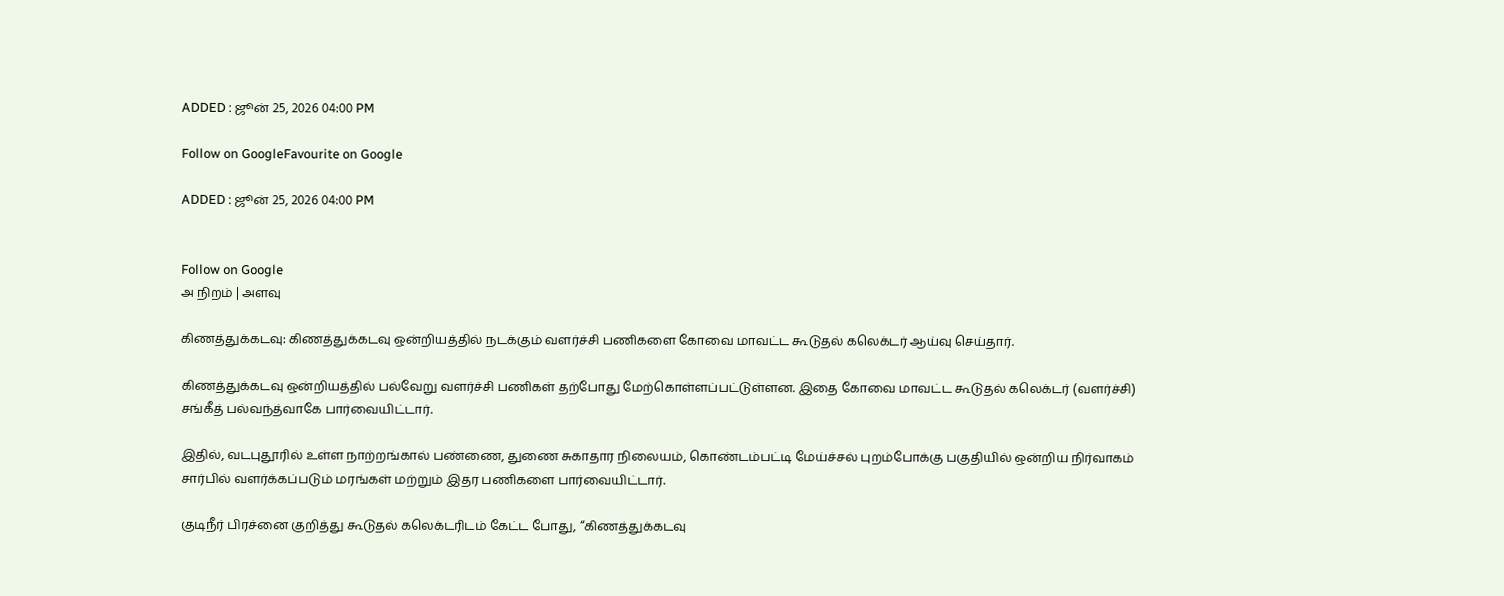ADDED : ஜூன் 25, 2026 04:00 PM

Follow on GoogleFavourite on Google

ADDED : ஜூன் 25, 2026 04:00 PM


Follow on Google
அ நிறம் | அளவு

கிணத்துக்கடவு: கிணத்துக்கடவு ஒன்றியத்தில் நடக்கும் வளர்ச்சி பணிகளை கோவை மாவட்ட கூடுதல் கலெக்டர் ஆய்வு செய்தார்.

கிணத்துக்கடவு ஒன்றியத்தில் பல்வேறு வளர்ச்சி பணிகள் தற்போது மேற்கொள்ளப்பட்டுள்ளன. இதை கோவை மாவட்ட கூடுதல் கலெக்டர் (வளர்ச்சி) சங்கீத் பல்வந்த்வாகே பார்வையிட்டார்.

இதில், வடபுதூரில் உள்ள நாற்றங்கால் பண்ணை, துணை சுகாதார நிலையம், கொண்டம்பட்டி மேய்ச்சல் புறம்போக்கு பகுதியில் ஒன்றிய நிர்வாகம் சார்பில் வளர்க்கப்படும் மரங்கள் மற்றும் இதர பணிகளை பார்வையிட்டார்.

குடிநீர் பிரச்னை குறித்து கூடுதல் கலெக்டரிடம் கேட்ட போது, ‘‘கிணத்துக்கடவு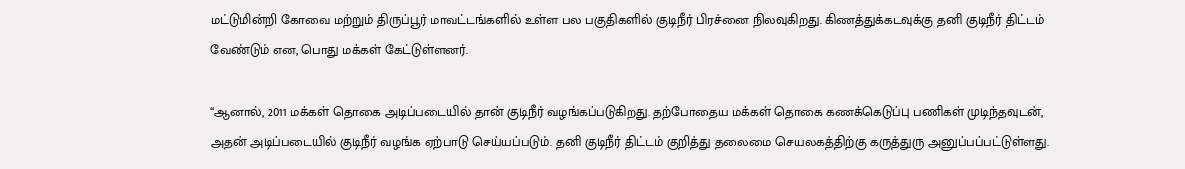மட்டுமின்றி கோவை மற்றும் திருப்பூர் மாவட்டங்களில் உள்ள பல பகுதிகளில் குடிநீர் பிரச்னை நிலவுகிறது. கிணத்துக்கடவுக்கு தனி குடிநீர் திட்டம் வேண்டும் என, பொது மக்கள் கேட்டுள்ளனர்.

‘‘ஆனால், 2011 மக்கள் தொகை அடிப்படையில் தான் குடிநீர் வழங்கப்படுகிறது. தற்போதைய மக்கள் தொகை கணக்கெடுப்பு பணிகள் முடிந்தவுடன், அதன் அடிப்படையில் குடிநீர் வழங்க ஏற்பாடு செய்யப்படும். தனி குடிநீர் திட்டம் குறித்து தலைமை செயலகத்திற்கு கருத்துரு அனுப்பப்பட்டுள்ளது.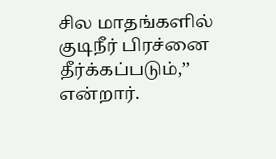சில மாதங்களில் குடிநீர் பிரச்னை தீர்க்கப்படும்,’’ என்றார்.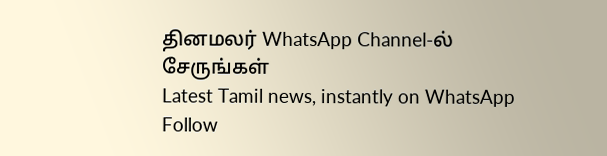தினமலர் WhatsApp Channel-ல் சேருங்கள்
Latest Tamil news, instantly on WhatsApp
Follow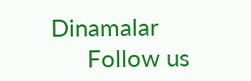Dinamalar
      Follow us